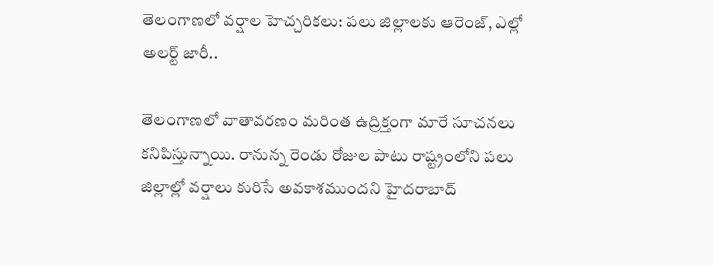తెలంగాణలో వర్షాల హెచ్చరికలు: పలు జిల్లాలకు ఆరెంజ్, ఎల్లో అలర్ట్ జారీ..

తెలంగాణలో వాతావరణం మరింత ఉద్రిక్తంగా మారే సూచనలు కనిపిస్తున్నాయి. రానున్న రెండు రోజుల పాటు రాష్ట్రంలోని పలు జిల్లాల్లో వర్షాలు కురిసే అవకాశముందని హైదరాబాద్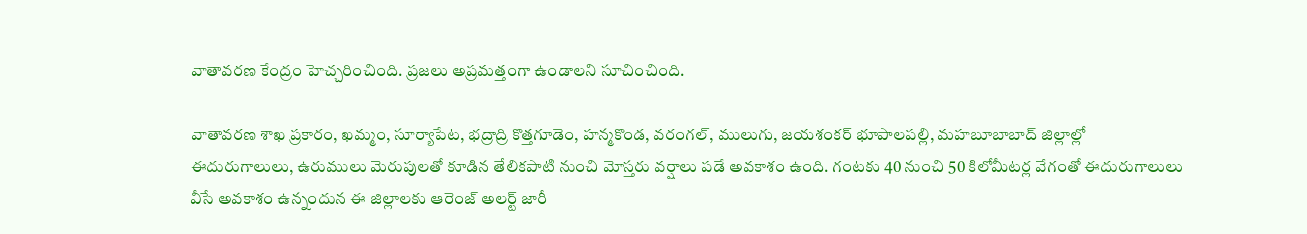వాతావరణ కేంద్రం హెచ్చరించింది. ప్రజలు అప్రమత్తంగా ఉండాలని సూచించింది.

వాతావరణ శాఖ ప్రకారం, ఖమ్మం, సూర్యాపేట, భద్రాద్రి కొత్తగూడెం, హన్మకొండ, వరంగల్, ములుగు, జయశంకర్ భూపాలపల్లి, మహబూబాబాద్ జిల్లాల్లో ఈదురుగాలులు, ఉరుములు మెరుపులతో కూడిన తేలికపాటి నుంచి మోస్తరు వర్షాలు పడే అవకాశం ఉంది. గంటకు 40 నుంచి 50 కిలోమీటర్ల వేగంతో ఈదురుగాలులు వీసే అవకాశం ఉన్నందున ఈ జిల్లాలకు ఆరెంజ్ అలర్ట్ జారీ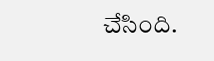చేసింది.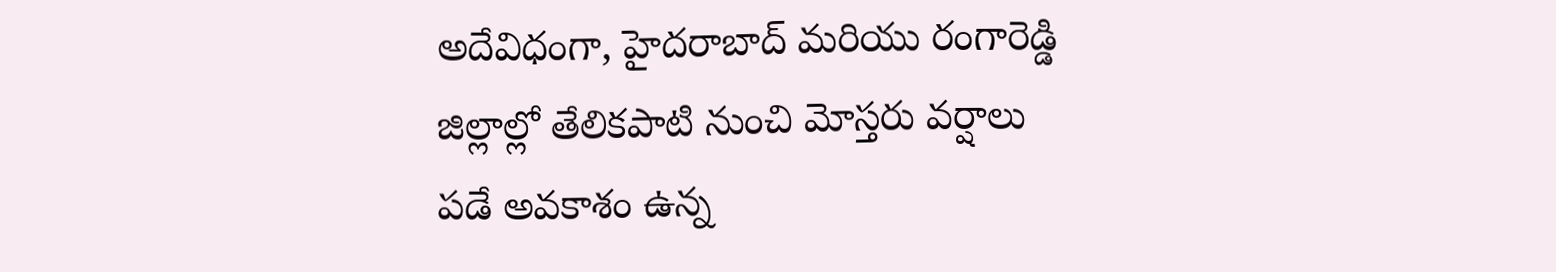అదేవిధంగా, హైదరాబాద్ మరియు రంగారెడ్డి జిల్లాల్లో తేలికపాటి నుంచి మోస్తరు వర్షాలు పడే అవకాశం ఉన్న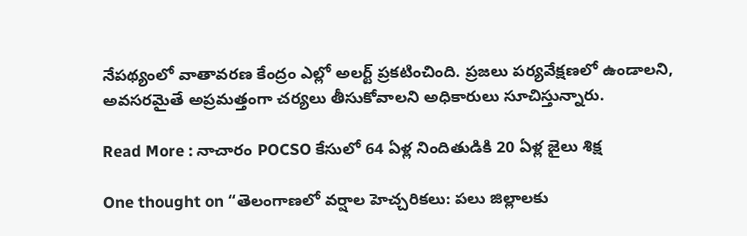నేపథ్యంలో వాతావరణ కేంద్రం ఎల్లో అలర్ట్ ప్రకటించింది. ప్రజలు పర్యవేక్షణలో ఉండాలని, అవసరమైతే అప్రమత్తంగా చర్యలు తీసుకోవాలని అధికారులు సూచిస్తున్నారు.

Read More : నాచారం POCSO కేసులో 64 ఏళ్ల నిందితుడికి 20 ఏళ్ల జైలు శిక్ష

One thought on “తెలంగాణలో వర్షాల హెచ్చరికలు: పలు జిల్లాలకు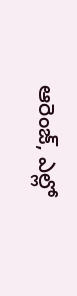ఆరెంజ్, ఎల్లో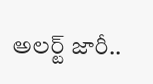అలర్ట్ జారీ..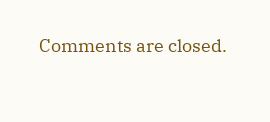Comments are closed.